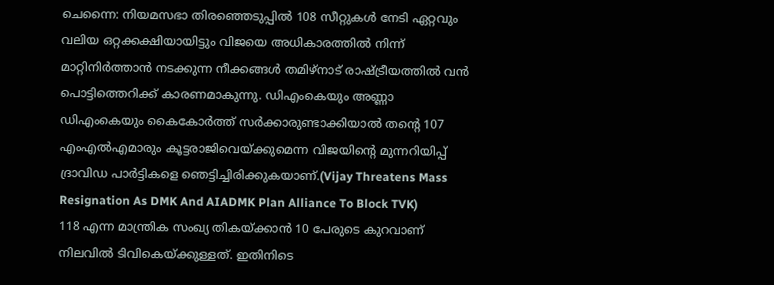ചെന്നൈ: നിയമസഭാ തിരഞ്ഞെടുപ്പിൽ 108 സീറ്റുകൾ നേടി ഏറ്റവും വലിയ ഒറ്റക്കക്ഷിയായിട്ടും വിജയെ അധികാരത്തിൽ നിന്ന് മാറ്റിനിർത്താൻ നടക്കുന്ന നീക്കങ്ങൾ തമിഴ്നാട് രാഷ്ട്രീയത്തിൽ വൻ പൊട്ടിത്തെറിക്ക് കാരണമാകുന്നു. ഡിഎംകെയും അണ്ണാ ഡിഎംകെയും കൈകോർത്ത് സർക്കാരുണ്ടാക്കിയാൽ തന്റെ 107 എംഎൽഎമാരും കൂട്ടരാജിവെയ്ക്കുമെന്ന വിജയിന്റെ മുന്നറിയിപ്പ് ദ്രാവിഡ പാർട്ടികളെ ഞെട്ടിച്ചിരിക്കുകയാണ്.(Vijay Threatens Mass Resignation As DMK And AIADMK Plan Alliance To Block TVK)
118 എന്ന മാന്ത്രിക സംഖ്യ തികയ്ക്കാൻ 10 പേരുടെ കുറവാണ് നിലവിൽ ടിവികെയ്ക്കുള്ളത്. ഇതിനിടെ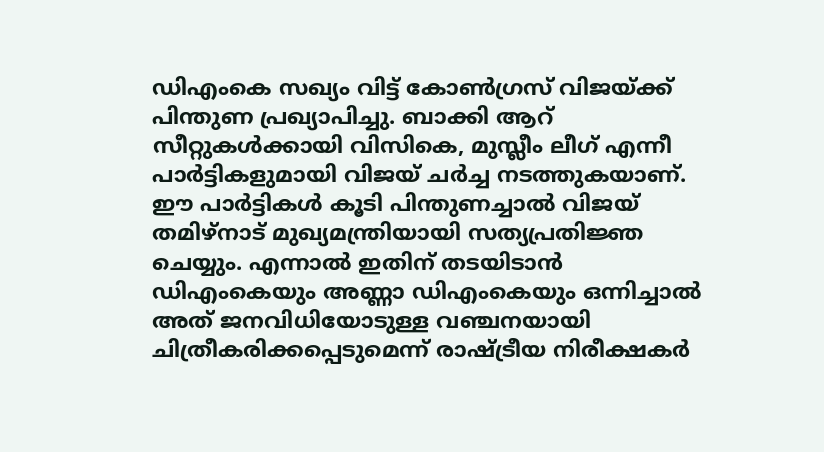ഡിഎംകെ സഖ്യം വിട്ട് കോൺഗ്രസ് വിജയ്ക്ക് പിന്തുണ പ്രഖ്യാപിച്ചു. ബാക്കി ആറ് സീറ്റുകൾക്കായി വിസികെ, മുസ്ലീം ലീഗ് എന്നീ പാർട്ടികളുമായി വിജയ് ചർച്ച നടത്തുകയാണ്. ഈ പാർട്ടികൾ കൂടി പിന്തുണച്ചാൽ വിജയ് തമിഴ്നാട് മുഖ്യമന്ത്രിയായി സത്യപ്രതിജ്ഞ ചെയ്യും. എന്നാൽ ഇതിന് തടയിടാൻ ഡിഎംകെയും അണ്ണാ ഡിഎംകെയും ഒന്നിച്ചാൽ അത് ജനവിധിയോടുള്ള വഞ്ചനയായി ചിത്രീകരിക്കപ്പെടുമെന്ന് രാഷ്ട്രീയ നിരീക്ഷകർ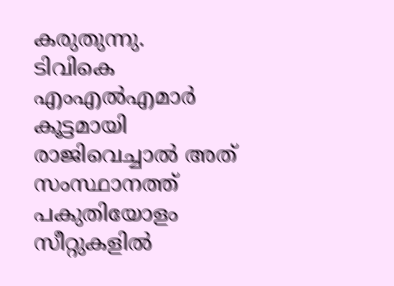കരുതുന്നു.
ടിവികെ എംഎൽഎമാർ കൂട്ടമായി രാജിവെച്ചാൽ അത് സംസ്ഥാനത്ത് പകുതിയോളം സീറ്റുകളിൽ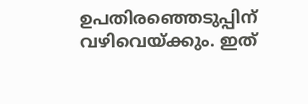ഉപതിരഞ്ഞെടുപ്പിന് വഴിവെയ്ക്കും. ഇത്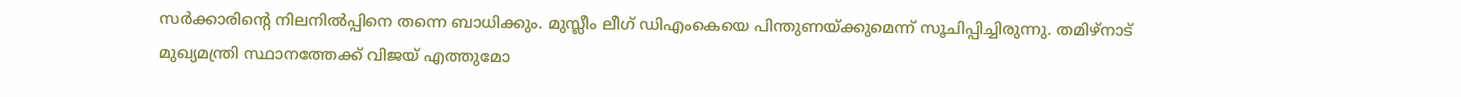സർക്കാരിന്റെ നിലനിൽപ്പിനെ തന്നെ ബാധിക്കും. മുസ്ലീം ലീഗ് ഡിഎംകെയെ പിന്തുണയ്ക്കുമെന്ന് സൂചിപ്പിച്ചിരുന്നു. തമിഴ്നാട് മുഖ്യമന്ത്രി സ്ഥാനത്തേക്ക് വിജയ് എത്തുമോ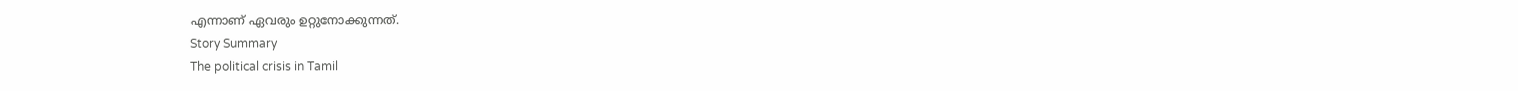എന്നാണ് ഏവരും ഉറ്റുനോക്കുന്നത്.
Story Summary
The political crisis in Tamil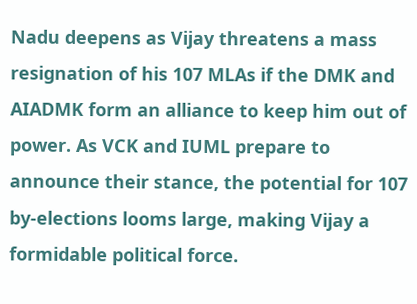Nadu deepens as Vijay threatens a mass resignation of his 107 MLAs if the DMK and AIADMK form an alliance to keep him out of power. As VCK and IUML prepare to announce their stance, the potential for 107 by-elections looms large, making Vijay a formidable political force.